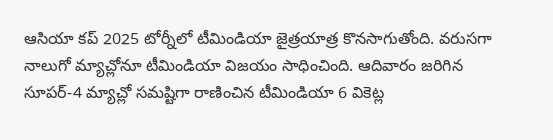ఆసియా కప్ 2025 టోర్నీలో టీమిండియా జైత్రయాత్ర కొనసాగుతోంది. వరుసగా నాలుగో మ్యాచ్లోనూ టీమిండియా విజయం సాధించింది. ఆదివారం జరిగిన సూపర్-4 మ్యాచ్లో సమష్టిగా రాణించిన టీమిండియా 6 వికెట్ల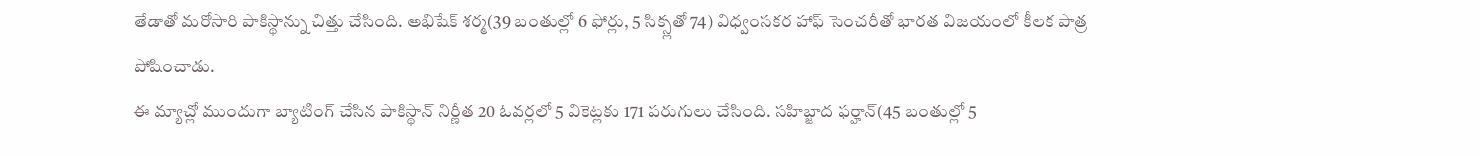తేడాతో మరోసారి పాకిస్థాన్ను చిత్తు చేసింది. అభిషేక్ శర్మ(39 బంతుల్లో 6 ఫోర్లు, 5 సిక్స్లతో 74) విధ్వంసకర హాఫ్ సెంచరీతో భారత విజయంలో కీలక పాత్ర పోషించాడు.
ఈ మ్యాచ్లో ముందుగా బ్యాటింగ్ చేసిన పాకిస్థాన్ నిర్ణీత 20 ఓవర్లలో 5 వికెట్లకు 171 పరుగులు చేసింది. సహిబ్జాద ఫర్హాన్(45 బంతుల్లో 5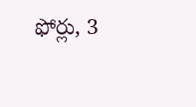ఫోర్లు, 3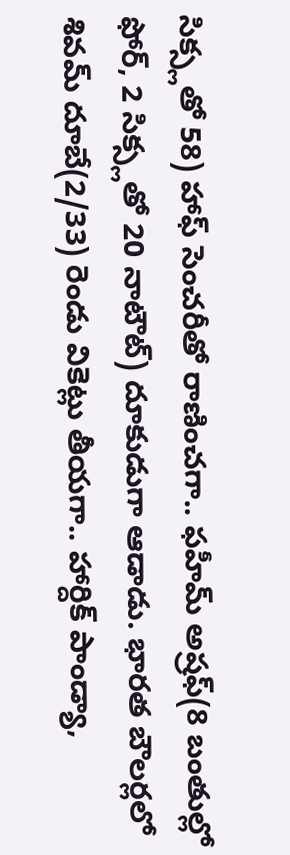సిక్స్లతో 58) హాఫ్ సెంచరీతో రాణించగా.. ఫహీమ్ అష్రఫ్(8 బంతుల్లో ఫోర్, 2 సిక్స్లతో 20 నాటౌట్) దూకుడుగా ఆడాడు. భారత బౌలర్లలో శివమ్ దూబే(2/33) రెండు వికెట్లు తీయగా.. హార్దిక్ పాండ్యా,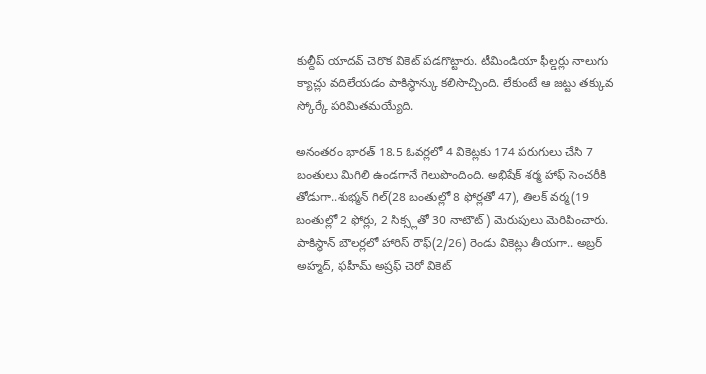కుల్దీప్ యాదవ్ చెరొక వికెట్ పడగొట్టారు. టీమిండియా ఫీల్డర్లు నాలుగు క్యాచ్లు వదిలేయడం పాకిస్థాన్కు కలిసొచ్చింది. లేకుంటే ఆ జట్టు తక్కువ స్కోర్కే పరిమితమయ్యేది.

అనంతరం భారత్ 18.5 ఓవర్లలో 4 వికెట్లకు 174 పరుగులు చేసి 7 బంతులు మిగిలి ఉండగానే గెలుపొందింది. అభిషేక్ శర్మ హాఫ్ సెంచరీకి తోడుగా..శుభ్మన్ గిల్(28 బంతుల్లో 8 ఫోర్లతో 47), తిలక్ వర్మ(19 బంతుల్లో 2 ఫోర్లు, 2 సిక్స్లతో 30 నాటౌట్) మెరుపులు మెరిపించారు. పాకిస్థాన్ బౌలర్లలో హారిస్ రౌఫ్(2/26) రెండు వికెట్లు తీయగా.. అబ్రర్ అహ్మద్, ఫహీమ్ అష్రఫ్ చెరో వికెట్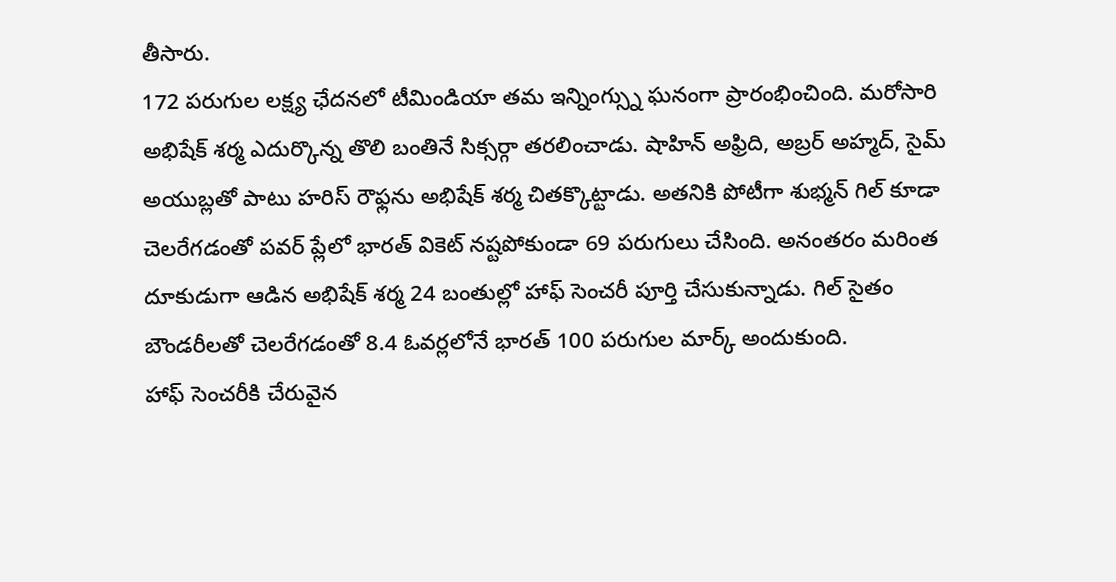తీసారు.
172 పరుగుల లక్ష్య ఛేదనలో టీమిండియా తమ ఇన్నింగ్స్ను ఘనంగా ప్రారంభించింది. మరోసారి అభిషేక్ శర్మ ఎదుర్కొన్న తొలి బంతినే సిక్సర్గా తరలించాడు. షాహిన్ అఫ్రిది, అబ్రర్ అహ్మద్, సైమ్ అయుబ్లతో పాటు హరిస్ రౌఫ్లను అభిషేక్ శర్మ చితక్కొట్టాడు. అతనికి పోటీగా శుభ్మన్ గిల్ కూడా చెలరేగడంతో పవర్ ప్లేలో భారత్ వికెట్ నష్టపోకుండా 69 పరుగులు చేసింది. అనంతరం మరింత దూకుడుగా ఆడిన అభిషేక్ శర్మ 24 బంతుల్లో హాఫ్ సెంచరీ పూర్తి చేసుకున్నాడు. గిల్ సైతం బౌండరీలతో చెలరేగడంతో 8.4 ఓవర్లలోనే భారత్ 100 పరుగుల మార్క్ అందుకుంది.
హాఫ్ సెంచరీకి చేరువైన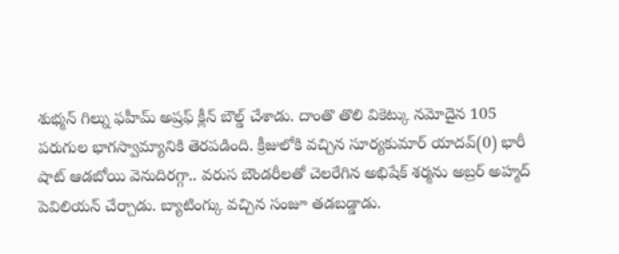శుభ్మన్ గిల్ను ఫహీమ్ అష్రఫ్ క్లీన్ బౌల్డ్ చేశాడు. దాంతొ తొలి వికెట్కు నమోదైన 105 పరుగుల భాగస్వామ్యానికి తెరపడింది. క్రీజులోకి వచ్చిన సూర్యకుమార్ యాదవ్(0) భారీ షాట్ ఆడబోయి వెనుదిరగ్గా.. వరుస బౌండరీలతో చెలరేగిన అభిషేక్ శర్మను అబ్రర్ అహ్మద్ పెవిలియన్ చేర్చాడు. బ్యాటింగ్కు వచ్చిన సంజూ తడబడ్డాడు.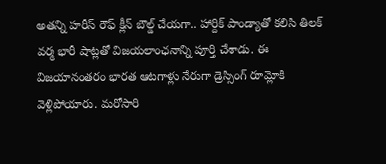అతన్ని హరీస్ రౌఫ్ క్లీన్ బౌల్డ్ చేయగా.. హార్దిక్ పాండ్యాతో కలిసి తిలక్ వర్మ భారీ షాట్లతో విజయలాంఛనాన్ని పూర్తి చేశాడు. ఈ విజయానంతరం భారత ఆటగాళ్లు నేరుగా డ్రెస్సింగ్ రూమ్లోకి వెళ్లిపోయారు. మరోసారి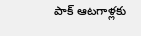పాక్ ఆటగాళ్లకు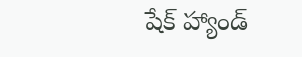షేక్ హ్యాండ్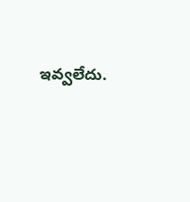ఇవ్వలేదు.